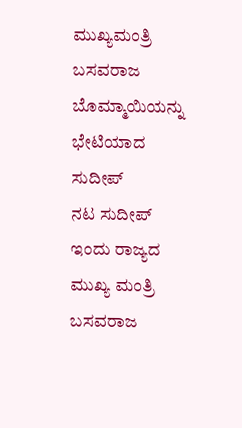ಮುಖ್ಯಮಂತ್ರಿ ಬಸವರಾಜ ಬೊಮ್ಮಾಯಿಯನ್ನು ಭೇಟಿಯಾದ ಸುದೀಪ್
ನಟ ಸುದೀಪ್ ಇಂದು ರಾಜ್ಯದ ಮುಖ್ಯ ಮಂತ್ರಿ ಬಸವರಾಜ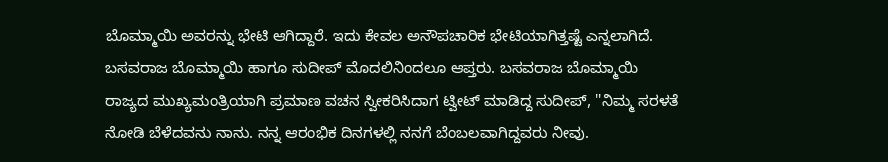ಬೊಮ್ಮಾಯಿ ಅವರನ್ನು ಭೇಟಿ ಆಗಿದ್ದಾರೆ. ಇದು ಕೇವಲ ಅನೌಪಚಾರಿಕ ಭೇಟಿಯಾಗಿತ್ತಷ್ಟೆ ಎನ್ನಲಾಗಿದೆ.
ಬಸವರಾಜ ಬೊಮ್ಮಾಯಿ ಹಾಗೂ ಸುದೀಪ್ ಮೊದಲಿನಿಂದಲೂ ಆಪ್ತರು. ಬಸವರಾಜ ಬೊಮ್ಮಾಯಿ ರಾಜ್ಯದ ಮುಖ್ಯಮಂತ್ರಿಯಾಗಿ ಪ್ರಮಾಣ ವಚನ ಸ್ವೀಕರಿಸಿದಾಗ ಟ್ವೀಟ್ ಮಾಡಿದ್ದ ಸುದೀಪ್, ''ನಿಮ್ಮ ಸರಳತೆ ನೋಡಿ ಬೆಳೆದವನು ನಾನು. ನನ್ನ ಆರಂಭಿಕ ದಿನಗಳಲ್ಲಿ ನನಗೆ ಬೆಂಬಲವಾಗಿದ್ದವರು ನೀವು.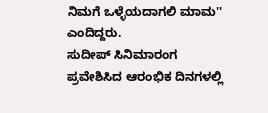ನಿಮಗೆ ಒಳ್ಳೆಯದಾಗಲಿ ಮಾಮ'' ಎಂದಿದ್ದರು.
ಸುದೀಪ್ ಸಿನಿಮಾರಂಗ ಪ್ರವೇಶಿಸಿದ ಆರಂಭಿಕ ದಿನಗಳಲ್ಲಿ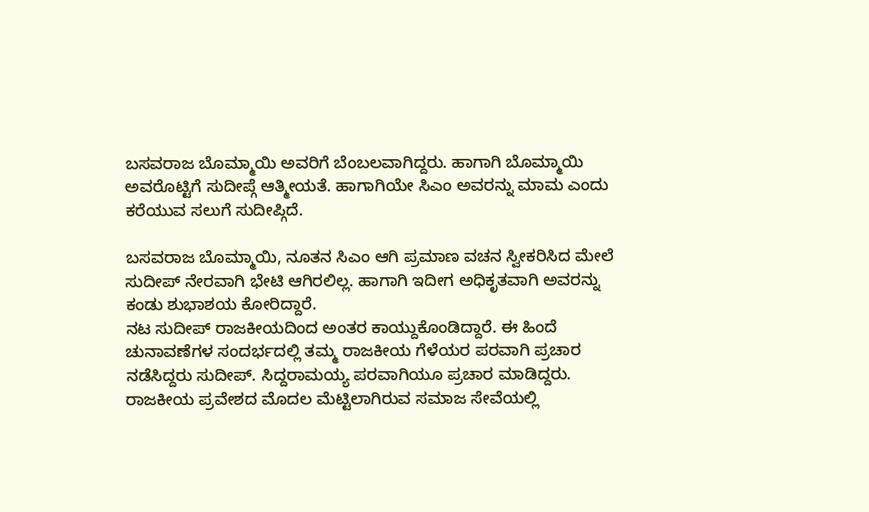ಬಸವರಾಜ ಬೊಮ್ಮಾಯಿ ಅವರಿಗೆ ಬೆಂಬಲವಾಗಿದ್ದರು. ಹಾಗಾಗಿ ಬೊಮ್ಮಾಯಿ ಅವರೊಟ್ಟಿಗೆ ಸುದೀಪ್ಗೆ ಆತ್ಮೀಯತೆ. ಹಾಗಾಗಿಯೇ ಸಿಎಂ ಅವರನ್ನು ಮಾಮ ಎಂದು ಕರೆಯುವ ಸಲುಗೆ ಸುದೀಪ್ಗಿದೆ.

ಬಸವರಾಜ ಬೊಮ್ಮಾಯಿ, ನೂತನ ಸಿಎಂ ಆಗಿ ಪ್ರಮಾಣ ವಚನ ಸ್ವೀಕರಿಸಿದ ಮೇಲೆ ಸುದೀಪ್ ನೇರವಾಗಿ ಭೇಟಿ ಆಗಿರಲಿಲ್ಲ. ಹಾಗಾಗಿ ಇದೀಗ ಅಧಿಕೃತವಾಗಿ ಅವರನ್ನು ಕಂಡು ಶುಭಾಶಯ ಕೋರಿದ್ದಾರೆ.
ನಟ ಸುದೀಪ್ ರಾಜಕೀಯದಿಂದ ಅಂತರ ಕಾಯ್ದುಕೊಂಡಿದ್ದಾರೆ. ಈ ಹಿಂದೆ ಚುನಾವಣೆಗಳ ಸಂದರ್ಭದಲ್ಲಿ ತಮ್ಮ ರಾಜಕೀಯ ಗೆಳೆಯರ ಪರವಾಗಿ ಪ್ರಚಾರ ನಡೆಸಿದ್ದರು ಸುದೀಪ್. ಸಿದ್ದರಾಮಯ್ಯ ಪರವಾಗಿಯೂ ಪ್ರಚಾರ ಮಾಡಿದ್ದರು.
ರಾಜಕೀಯ ಪ್ರವೇಶದ ಮೊದಲ ಮೆಟ್ಟಿಲಾಗಿರುವ ಸಮಾಜ ಸೇವೆಯಲ್ಲಿ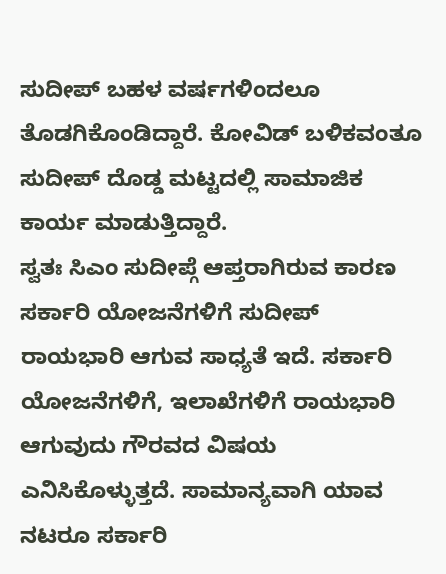ಸುದೀಪ್ ಬಹಳ ವರ್ಷಗಳಿಂದಲೂ ತೊಡಗಿಕೊಂಡಿದ್ದಾರೆ. ಕೋವಿಡ್ ಬಳಿಕವಂತೂ ಸುದೀಪ್ ದೊಡ್ಡ ಮಟ್ಟದಲ್ಲಿ ಸಾಮಾಜಿಕ ಕಾರ್ಯ ಮಾಡುತ್ತಿದ್ದಾರೆ.
ಸ್ವತಃ ಸಿಎಂ ಸುದೀಪ್ಗೆ ಆಪ್ತರಾಗಿರುವ ಕಾರಣ ಸರ್ಕಾರಿ ಯೋಜನೆಗಳಿಗೆ ಸುದೀಪ್ ರಾಯಭಾರಿ ಆಗುವ ಸಾಧ್ಯತೆ ಇದೆ. ಸರ್ಕಾರಿ ಯೋಜನೆಗಳಿಗೆ, ಇಲಾಖೆಗಳಿಗೆ ರಾಯಭಾರಿ ಆಗುವುದು ಗೌರವದ ವಿಷಯ ಎನಿಸಿಕೊಳ್ಳುತ್ತದೆ. ಸಾಮಾನ್ಯವಾಗಿ ಯಾವ ನಟರೂ ಸರ್ಕಾರಿ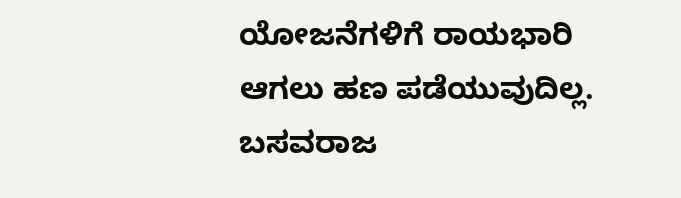ಯೋಜನೆಗಳಿಗೆ ರಾಯಭಾರಿ ಆಗಲು ಹಣ ಪಡೆಯುವುದಿಲ್ಲ.
ಬಸವರಾಜ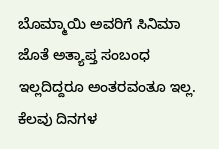ಬೊಮ್ಮಾಯಿ ಅವರಿಗೆ ಸಿನಿಮಾ ಜೊತೆ ಅತ್ಯಾಪ್ತ ಸಂಬಂಧ ಇಲ್ಲದಿದ್ದರೂ ಅಂತರವಂತೂ ಇಲ್ಲ. ಕೆಲವು ದಿನಗಳ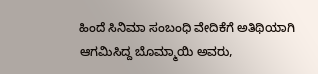ಹಿಂದೆ ಸಿನಿಮಾ ಸಂಬಂಧಿ ವೇದಿಕೆಗೆ ಅತಿಥಿಯಾಗಿ ಆಗಮಿಸಿದ್ದ ಬೊಮ್ಮಾಯಿ ಅವರು,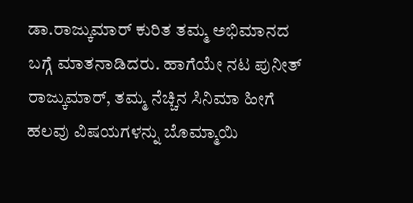ಡಾ.ರಾಜ್ಕುಮಾರ್ ಕುರಿತ ತಮ್ಮ ಅಭಿಮಾನದ ಬಗ್ಗೆ ಮಾತನಾಡಿದರು. ಹಾಗೆಯೇ ನಟ ಪುನೀತ್ ರಾಜ್ಕುಮಾರ್, ತಮ್ಮ ನೆಚ್ಚಿನ ಸಿನಿಮಾ ಹೀಗೆ ಹಲವು ವಿಷಯಗಳನ್ನು ಬೊಮ್ಮಾಯಿ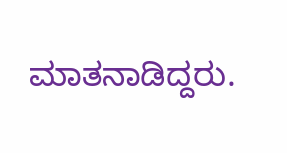ಮಾತನಾಡಿದ್ದರು.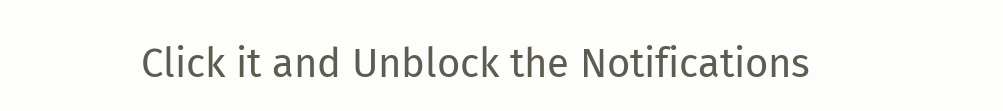Click it and Unblock the Notifications